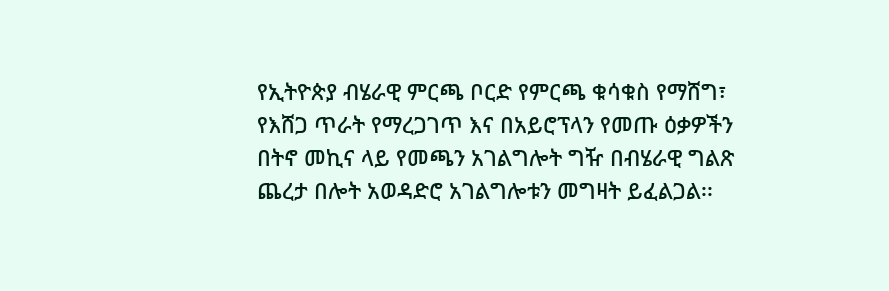የኢትዮጵያ ብሄራዊ ምርጫ ቦርድ የምርጫ ቁሳቁስ የማሸግ፣ የእሸጋ ጥራት የማረጋገጥ እና በአይሮፕላን የመጡ ዕቃዎችን በትኖ መኪና ላይ የመጫን አገልግሎት ግዥ በብሄራዊ ግልጽ ጨረታ በሎት አወዳድሮ አገልግሎቱን መግዛት ይፈልጋል፡፡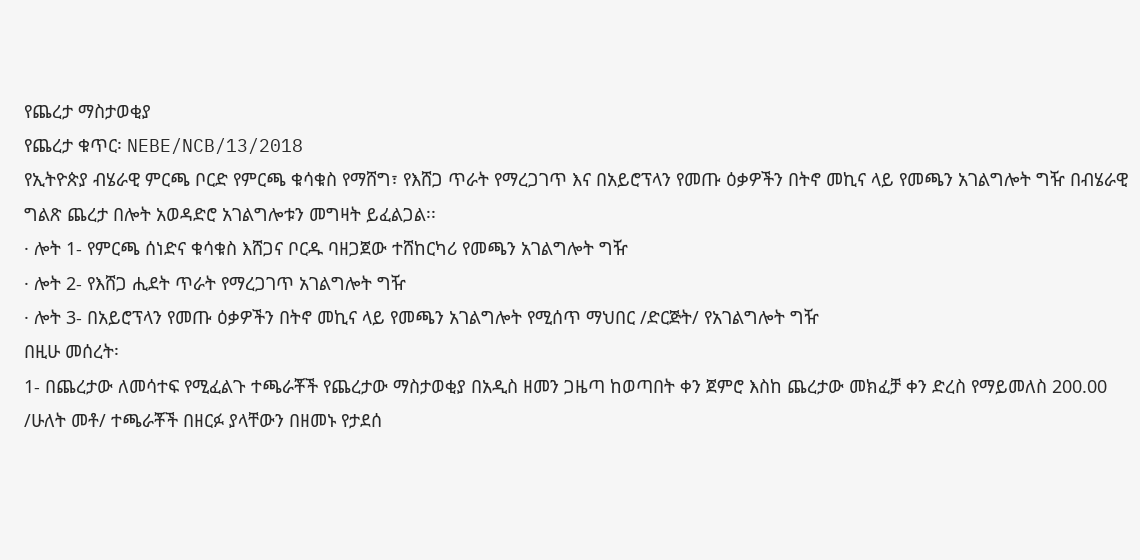የጨረታ ማስታወቂያ
የጨረታ ቁጥር፡ NEBE/NCB/13/2018
የኢትዮጵያ ብሄራዊ ምርጫ ቦርድ የምርጫ ቁሳቁስ የማሸግ፣ የእሸጋ ጥራት የማረጋገጥ እና በአይሮፕላን የመጡ ዕቃዎችን በትኖ መኪና ላይ የመጫን አገልግሎት ግዥ በብሄራዊ ግልጽ ጨረታ በሎት አወዳድሮ አገልግሎቱን መግዛት ይፈልጋል፡፡
· ሎት 1- የምርጫ ሰነድና ቁሳቁስ እሸጋና ቦርዱ ባዘጋጀው ተሸከርካሪ የመጫን አገልግሎት ግዥ
· ሎት 2- የእሸጋ ሒደት ጥራት የማረጋገጥ አገልግሎት ግዥ
· ሎት 3- በአይሮፕላን የመጡ ዕቃዎችን በትኖ መኪና ላይ የመጫን አገልግሎት የሚሰጥ ማህበር /ድርጅት/ የአገልግሎት ግዥ
በዚሁ መሰረት፡
1- በጨረታው ለመሳተፍ የሚፈልጉ ተጫራቾች የጨረታው ማስታወቂያ በአዲስ ዘመን ጋዜጣ ከወጣበት ቀን ጀምሮ እስከ ጨረታው መክፈቻ ቀን ድረስ የማይመለስ 200.00 /ሁለት መቶ/ ተጫራቾች በዘርፉ ያላቸውን በዘመኑ የታደሰ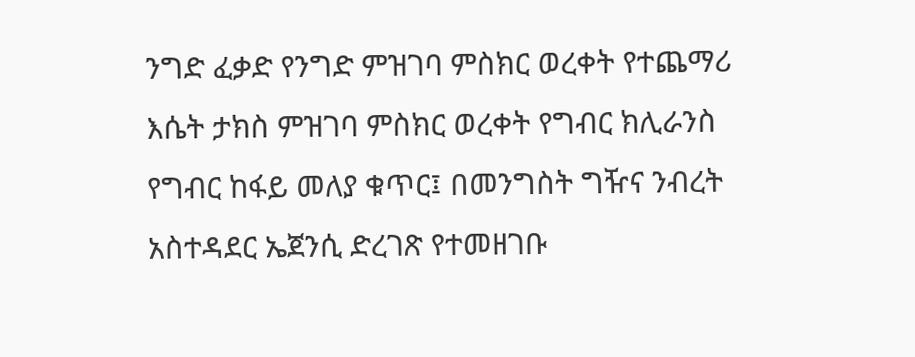ንግድ ፈቃድ የንግድ ምዝገባ ምስክር ወረቀት የተጨማሪ እሴት ታክስ ምዝገባ ምስክር ወረቀት የግብር ክሊራንስ የግብር ከፋይ መለያ ቁጥር፤ በመንግስት ግዥና ንብረት አስተዳደር ኤጀንሲ ድረገጽ የተመዘገቡ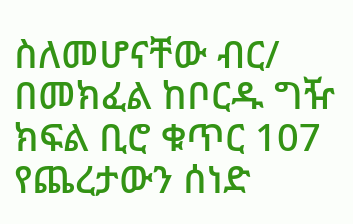ስለመሆናቸው ብር/ በመክፈል ከቦርዱ ግዥ ክፍል ቢሮ ቁጥር 107 የጨረታውን ሰነድ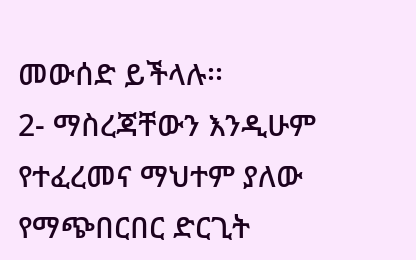መውሰድ ይችላሉ፡፡
2- ማስረጃቸውን እንዲሁም የተፈረመና ማህተም ያለው የማጭበርበር ድርጊት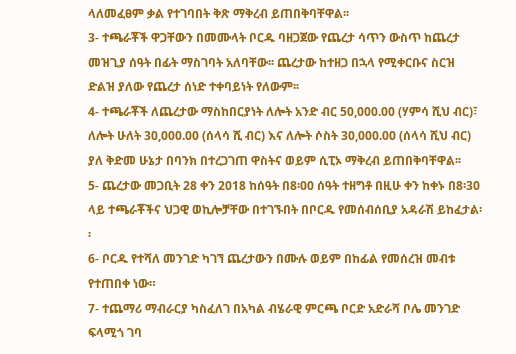ላለመፈፀም ቃል የተገባበት ቅጽ ማቅረብ ይጠበቅባቸዋል፡፡
3- ተጫራቾች ዋጋቸውን በመሙላት ቦርዱ ባዘጋጀው የጨረታ ሳጥን ውስጥ ከጨረታ መዝጊያ ሰዓት በፊት ማስገባት አለባቸው፡፡ ጨረታው ከተዘጋ በኋላ የሚቀርቡና ስርዝ ድልዝ ያለው የጨረታ ሰነድ ተቀባይነት የለውም፡፡
4- ተጫራቾች ለጨረታው ማስከበርያነት ለሎት አንድ ብር 50,000.00 (ሃምሳ ሺህ ብር)፣ ለሎት ሁለት 30,000.00 (ሰላሳ ሺ ብር) እና ለሎት ሶስት 30,000.00 (ሰላሳ ሺህ ብር) ያለ ቅድመ ሁኔታ በባንክ በተረጋገጠ ዋስትና ወይም ሲፒኦ ማቅረብ ይጠበቅባቸዋል፡፡
5- ጨረታው መጋቢት 28 ቀን 2018 ከሰዓት በ8፡00 ሰዓት ተዘግቶ በዚሁ ቀን ከቀኑ በ8፡30 ላይ ተጫራቾችና ህጋዊ ወኪሎቻቸው በተገኙበት በቦርዱ የመሰብሰቢያ አዳራሽ ይከፈታል፡፡
6- ቦርዱ የተሻለ መንገድ ካገኘ ጨረታውን በሙሉ ወይም በከፊል የመሰረዝ መብቱ የተጠበቀ ነው።
7- ተጨማሪ ማብራርያ ካስፈለገ በአካል ብሄራዊ ምርጫ ቦርድ አድራሻ ቦሌ መንገድ ፍላሚጎ ገባ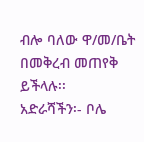ብሎ ባለው ዋ/መ/ቤት በመቅረብ መጠየቅ ይችላሉ፡፡
አድራሻችን፡- ቦሌ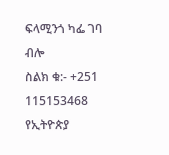ፍላሚንጎ ካፌ ገባ ብሎ
ስልክ ቁ:- +251 115153468
የኢትዮጵያ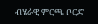ብሄራዊ ምርጫ ቦርድ